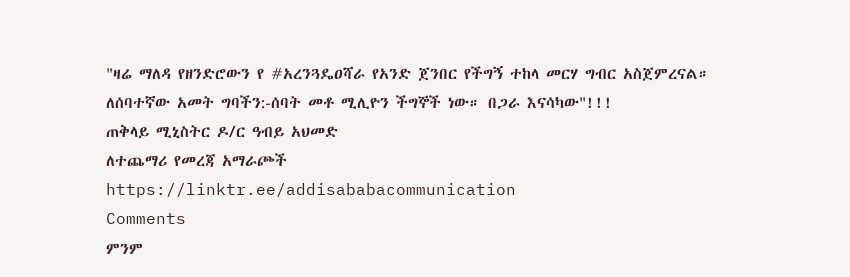"ዛሬ ማለዳ የዘንድሮውን የ #አረንጓዴዐሻራ የአንድ ጀንበር የችግኝ ተከላ መርሃ ግብር አስጀምረናል።
ለሰባተኛው አመት ግባችን:-ሰባት መቶ ሚሊዮን ችግኞች ነው። በጋራ እናሳካው"!!!
ጠቅላይ ሚኒስትር ዶ/ር ዓብይ አህመድ
ለተጨማሪ የመረጃ አማራጮች
https://linktr.ee/addisababacommunication
Comments
ምንም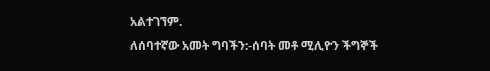አልተገኘም.
ለሰባተኛው አመት ግባችን:-ሰባት መቶ ሚሊዮን ችግኞች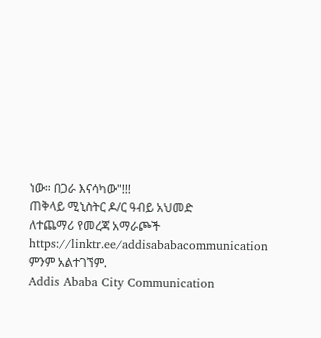ነው። በጋራ እናሳካው"!!!
ጠቅላይ ሚኒስትር ዶ/ር ዓብይ አህመድ
ለተጨማሪ የመረጃ አማራጮች
https://linktr.ee/addisababacommunication
ምንም አልተገኘም.
Addis Ababa City Communication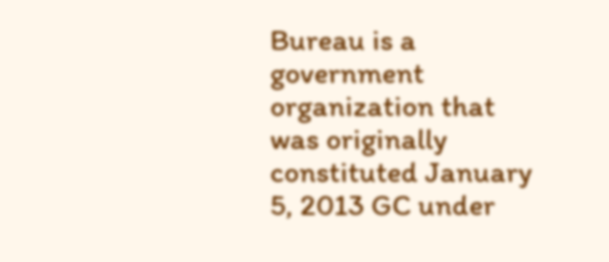Bureau is a government organization that was originally constituted January 5, 2013 GC under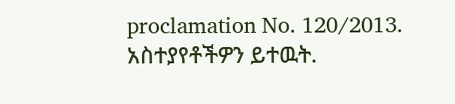proclamation No. 120/2013.
አስተያየቶችዎን ይተዉት.